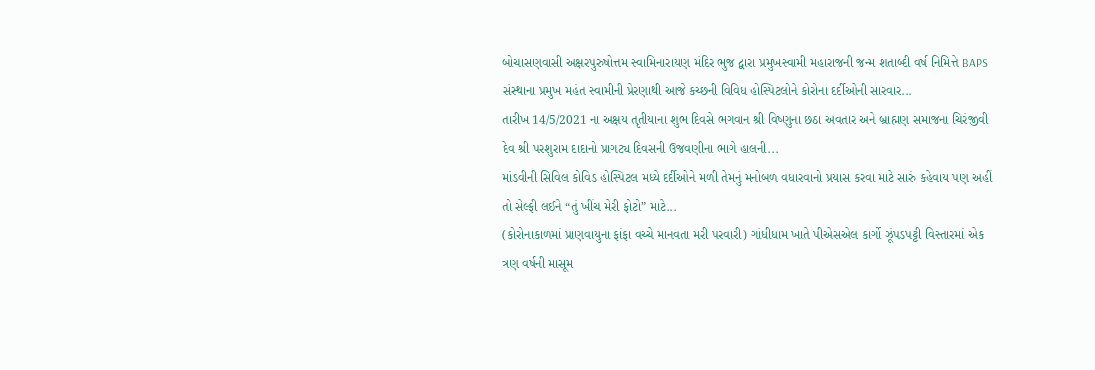બોચાસણવાસી અક્ષરપુરુષોત્તમ સ્વામિનારાયણ મંદિર ભુજ દ્વારા પ્રમુખસ્વામી મહારાજની જન્મ શતાબ્દી વર્ષ નિમિત્તે BAPS સંસ્થાના પ્રમુખ મહંત સ્વામીની પ્રેરણાથી આજે કચ્છની વિવિધ હોસ્પિટલોને કોરોના દર્દીઓની સારવાર...
તારીખ 14/5/2021 ના અક્ષય તૃતીયાના શુભ દિવસે ભગવાન શ્રી વિષ્ણુના છઠા અવતાર અને બ્રાહ્મણ સમાજના ચિરંજીવી દેવ શ્રી પરશુરામ દાદાનો પ્રાગટ્ય દિવસની ઉજવણીના ભાગે હાલની...
માંડવીની સિવિલ કોવિડ હોસ્પિટલ મધ્યે દર્દીઓને મળી તેમનું મનોબળ વધારવાનો પ્રયાસ કરવા માટે સારું કહેવાય પણ અહીં તો સેલ્ફી લઈને “તું ખીંચ મેરી ફોટો” માટે...
(કોરોનાકાળમાં પ્રાણવાયુના ફાંફા વચ્ચે માનવતા મરી પરવારી) ગાંધીધામ ખાતે પીએસએલ કાર્ગો ઝૂંપડપટ્ટી વિસ્તારમાં એક ત્રણ વર્ષની માસૂમ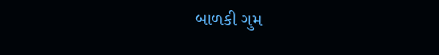બાળકી ગુમ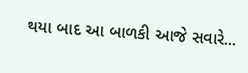થયા બાદ આ બાળકી આજે સવારે...